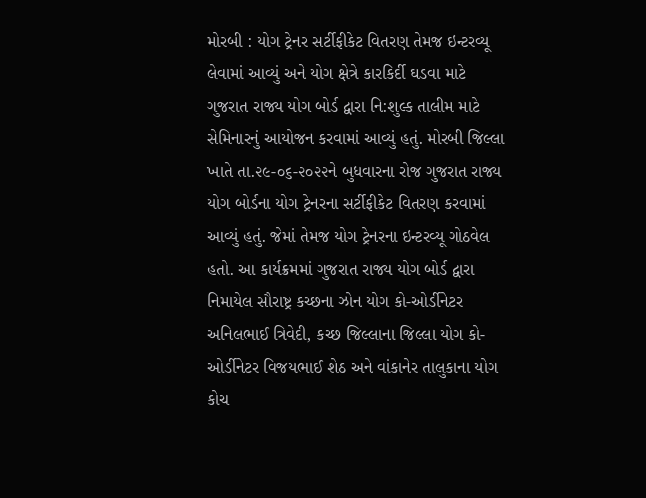મોરબી : યોગ ટ્રેનર સર્ટીફીકેટ વિતરણ તેમજ ઇન્ટરવ્યૂ લેવામાં આવ્યું અને યોગ ક્ષેત્રે કારકિર્દી ઘડવા માટે ગુજરાત રાજ્ય યોગ બોર્ડ દ્વારા નિ:શુલ્ક તાલીમ માટે સેમિનારનું આયોજન કરવામાં આવ્યું હતું. મોરબી જિલ્લા ખાતે તા.૨૯-૦૬-૨૦૨૨ને બુધવારના રોજ ગુજરાત રાજ્ય યોગ બોર્ડના યોગ ટ્રેનરના સર્ટીફીકેટ વિતરણ કરવામાં આવ્યું હતું. જેમાં તેમજ યોગ ટ્રેનરના ઇન્ટરવ્યૂ ગોઠવેલ હતો. આ કાર્યક્રમમાં ગુજરાત રાજ્ય યોગ બોર્ડ દ્વારા નિમાયેલ સૌરાષ્ટ્ર કચ્છના ઝોન યોગ કો-ઓર્ડીનેટર અનિલભાઈ ત્રિવેદી, કચ્છ જિલ્લાના જિલ્લા યોગ કો-ઓર્ડીનેટર વિજયભાઈ શેઠ અને વાંકાનેર તાલુકાના યોગ કોચ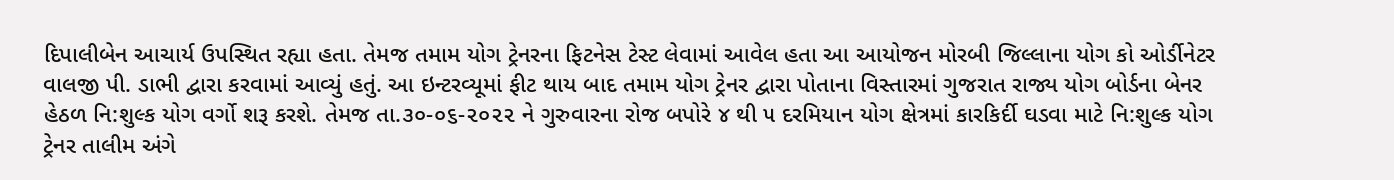દિપાલીબેન આચાર્ય ઉપસ્થિત રહ્યા હતા. તેમજ તમામ યોગ ટ્રેનરના ફિટનેસ ટેસ્ટ લેવામાં આવેલ હતા આ આયોજન મોરબી જિલ્લાના યોગ કો ઓર્ડીનેટર વાલજી પી. ડાભી દ્વારા કરવામાં આવ્યું હતું. આ ઇન્ટરવ્યૂમાં ફીટ થાય બાદ તમામ યોગ ટ્રેનર દ્વારા પોતાના વિસ્તારમાં ગુજરાત રાજ્ય યોગ બોર્ડના બેનર હેઠળ નિ:શુલ્ક યોગ વર્ગો શરૂ કરશે. તેમજ તા.૩૦-૦૬-૨૦૨૨ ને ગુરુવારના રોજ બપોરે ૪ થી ૫ દરમિયાન યોગ ક્ષેત્રમાં કારકિર્દી ઘડવા માટે નિ:શુલ્ક યોગ ટ્રેનર તાલીમ અંગે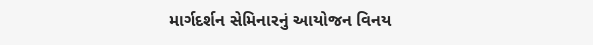માર્ગદર્શન સેમિનારનું આયોજન વિનય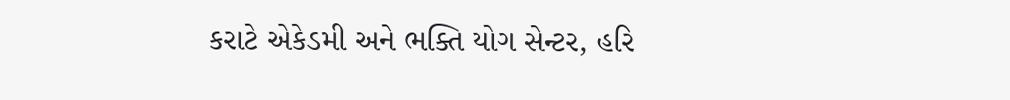કરાટે એકેડમી અને ભક્તિ યોગ સેન્ટર, હરિ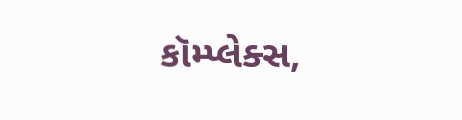કૉમ્પ્લેક્સ,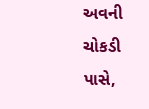અવની ચોકડી પાસે,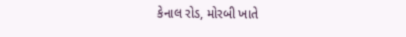કેનાલ રોડ, મોરબી ખાતે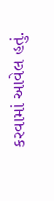કરવામાં આવેલ હતું.